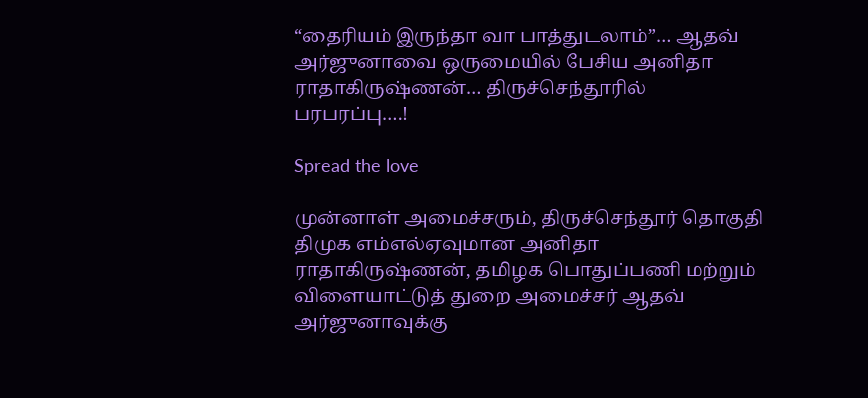“தைரியம் இருந்தா வா பாத்துடலாம்”… ஆதவ் அர்ஜுனாவை ஒருமையில் பேசிய அனிதா ராதாகிருஷ்ணன்… திருச்செந்தூரில் பரபரப்பு….!

Spread the love

முன்னாள் அமைச்சரும், திருச்செந்தூர் தொகுதி திமுக எம்எல்ஏவுமான அனிதா ராதாகிருஷ்ணன், தமிழக பொதுப்பணி மற்றும் விளையாட்டுத் துறை அமைச்சர் ஆதவ் அர்ஜுனாவுக்கு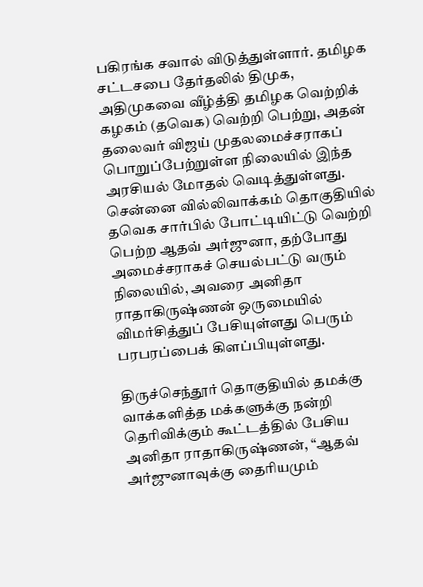பகிரங்க சவால் விடுத்துள்ளார். தமிழக சட்டசபை தேர்தலில் திமுக, அதிமுகவை வீழ்த்தி தமிழக வெற்றிக் கழகம் (தவெக) வெற்றி பெற்று, அதன் தலைவர் விஜய் முதலமைச்சராகப் பொறுப்பேற்றுள்ள நிலையில் இந்த அரசியல் மோதல் வெடித்துள்ளது. சென்னை வில்லிவாக்கம் தொகுதியில் தவெக சார்பில் போட்டியிட்டு வெற்றி பெற்ற ஆதவ் அர்ஜுனா, தற்போது அமைச்சராகச் செயல்பட்டு வரும் நிலையில், அவரை அனிதா ராதாகிருஷ்ணன் ஒருமையில் விமர்சித்துப் பேசியுள்ளது பெரும் பரபரப்பைக் கிளப்பியுள்ளது.

திருச்செந்தூர் தொகுதியில் தமக்கு வாக்களித்த மக்களுக்கு நன்றி தெரிவிக்கும் கூட்டத்தில் பேசிய அனிதா ராதாகிருஷ்ணன், “ஆதவ் அர்ஜுனாவுக்கு தைரியமும்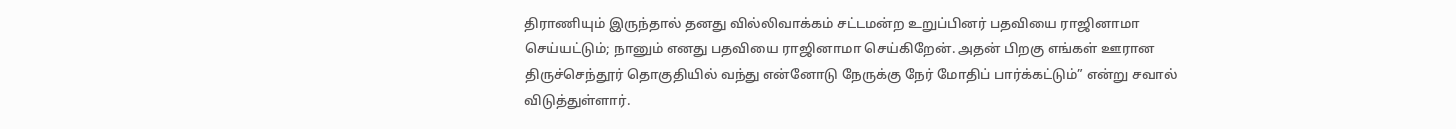திராணியும் இருந்தால் தனது வில்லிவாக்கம் சட்டமன்ற உறுப்பினர் பதவியை ராஜினாமா செய்யட்டும்; நானும் எனது பதவியை ராஜினாமா செய்கிறேன். அதன் பிறகு எங்கள் ஊரான திருச்செந்தூர் தொகுதியில் வந்து என்னோடு நேருக்கு நேர் மோதிப் பார்க்கட்டும்” என்று சவால் விடுத்துள்ளார்.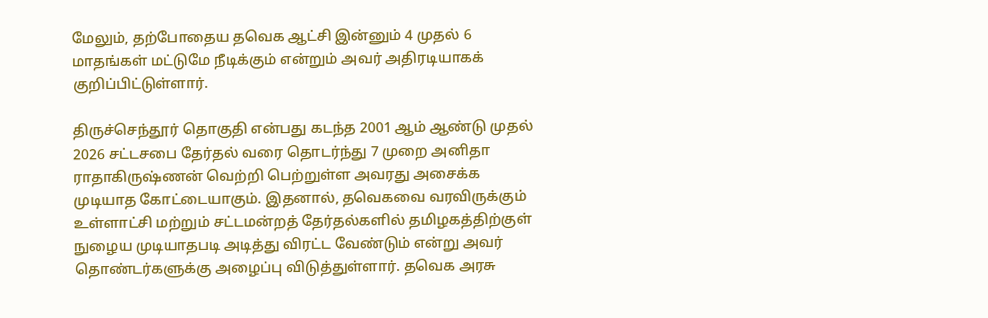மேலும், தற்போதைய தவெக ஆட்சி இன்னும் 4 முதல் 6 மாதங்கள் மட்டுமே நீடிக்கும் என்றும் அவர் அதிரடியாகக் குறிப்பிட்டுள்ளார்.

திருச்செந்தூர் தொகுதி என்பது கடந்த 2001 ஆம் ஆண்டு முதல் 2026 சட்டசபை தேர்தல் வரை தொடர்ந்து 7 முறை அனிதா ராதாகிருஷ்ணன் வெற்றி பெற்றுள்ள அவரது அசைக்க முடியாத கோட்டையாகும். இதனால், தவெகவை வரவிருக்கும் உள்ளாட்சி மற்றும் சட்டமன்றத் தேர்தல்களில் தமிழகத்திற்குள் நுழைய முடியாதபடி அடித்து விரட்ட வேண்டும் என்று அவர் தொண்டர்களுக்கு அழைப்பு விடுத்துள்ளார். தவெக அரசு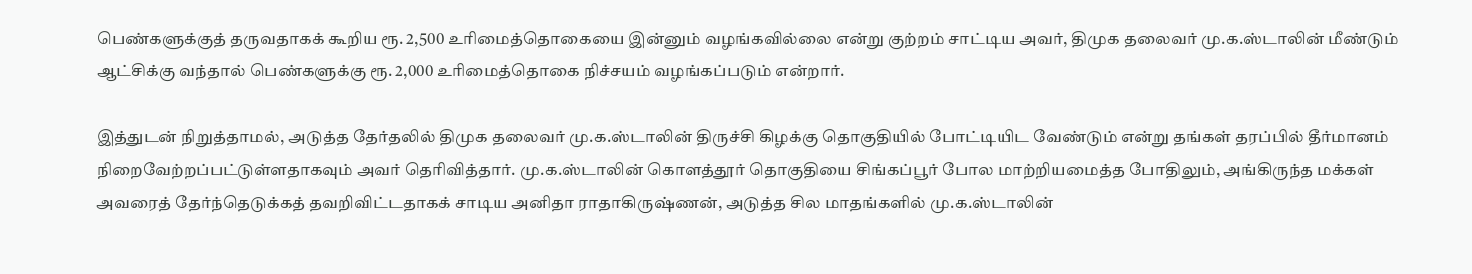பெண்களுக்குத் தருவதாகக் கூறிய ரூ. 2,500 உரிமைத்தொகையை இன்னும் வழங்கவில்லை என்று குற்றம் சாட்டிய அவர், திமுக தலைவர் மு.க.ஸ்டாலின் மீண்டும் ஆட்சிக்கு வந்தால் பெண்களுக்கு ரூ. 2,000 உரிமைத்தொகை நிச்சயம் வழங்கப்படும் என்றார்.

இத்துடன் நிறுத்தாமல், அடுத்த தேர்தலில் திமுக தலைவர் மு.க.ஸ்டாலின் திருச்சி கிழக்கு தொகுதியில் போட்டியிட வேண்டும் என்று தங்கள் தரப்பில் தீர்மானம் நிறைவேற்றப்பட்டுள்ளதாகவும் அவர் தெரிவித்தார். மு.க.ஸ்டாலின் கொளத்தூர் தொகுதியை சிங்கப்பூர் போல மாற்றியமைத்த போதிலும், அங்கிருந்த மக்கள் அவரைத் தேர்ந்தெடுக்கத் தவறிவிட்டதாகக் சாடிய அனிதா ராதாகிருஷ்ணன், அடுத்த சில மாதங்களில் மு.க.ஸ்டாலின்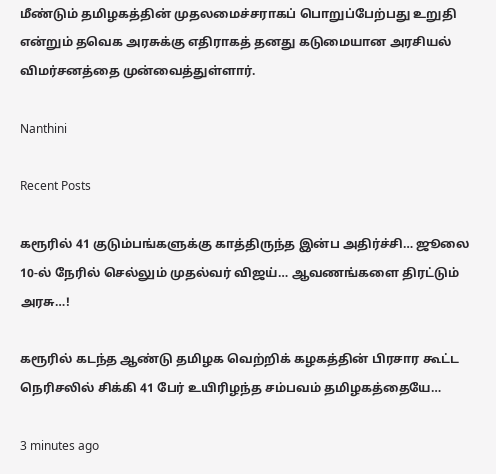மீண்டும் தமிழகத்தின் முதலமைச்சராகப் பொறுப்பேற்பது உறுதி என்றும் தவெக அரசுக்கு எதிராகத் தனது கடுமையான அரசியல் விமர்சனத்தை முன்வைத்துள்ளார்.

Nanthini

Recent Posts

கரூரில் 41 குடும்பங்களுக்கு காத்திருந்த இன்ப அதிர்ச்சி… ஜூலை 10-ல் நேரில் செல்லும் முதல்வர் விஜய்… ஆவணங்களை திரட்டும் அரசு…!

கரூரில் கடந்த ஆண்டு தமிழக வெற்றிக் கழகத்தின் பிரசார கூட்ட நெரிசலில் சிக்கி 41 பேர் உயிரிழந்த சம்பவம் தமிழகத்தையே…

3 minutes ago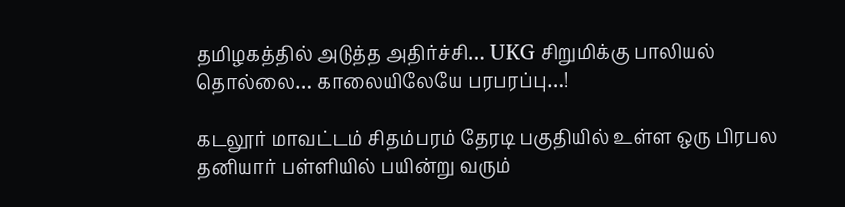தமிழகத்தில் அடுத்த அதிர்ச்சி… UKG சிறுமிக்கு பாலியல் தொல்லை… காலையிலேயே பரபரப்பு…!

கடலூர் மாவட்டம் சிதம்பரம் தேரடி பகுதியில் உள்ள ஒரு பிரபல தனியார் பள்ளியில் பயின்று வரும்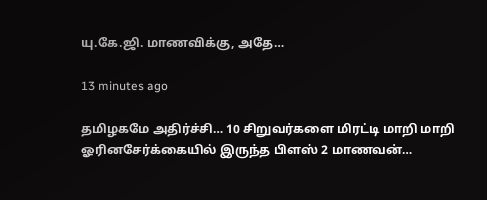யு.கே.ஜி. மாணவிக்கு, அதே…

13 minutes ago

தமிழகமே அதிர்ச்சி… 10 சிறுவர்களை மிரட்டி மாறி மாறி ஓரினசேர்க்கையில் இருந்த பிளஸ் 2 மாணவன்…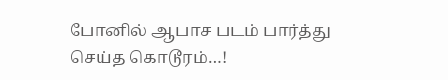போனில் ஆபாச படம் பார்த்து செய்த கொடூரம்…!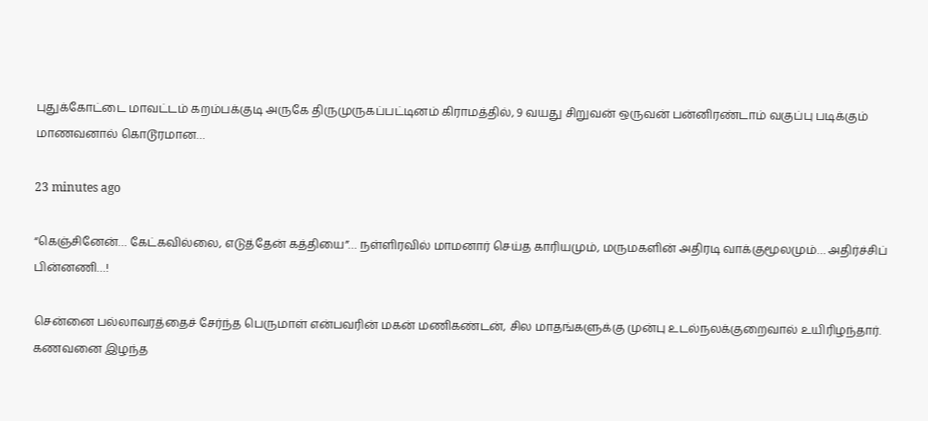புதுக்கோட்டை மாவட்டம் கறம்பக்குடி அருகே திருமுருகப்பட்டினம் கிராமத்தில், 9 வயது சிறுவன் ஒருவன் பன்னிரண்டாம் வகுப்பு படிக்கும் மாணவனால் கொடூரமான…

23 minutes ago

“கெஞ்சினேன்… கேட்கவில்லை, எடுத்தேன் கத்தியை”… நள்ளிரவில் மாமனார் செய்த காரியமும், மருமகளின் அதிரடி வாக்குமூலமும்… அதிர்ச்சிப் பின்னணி…!

சென்னை பல்லாவரத்தைச் சேர்ந்த பெருமாள் என்பவரின் மகன் மணிகண்டன், சில மாதங்களுக்கு முன்பு உடல்நலக்குறைவால் உயிரிழந்தார். கணவனை இழந்த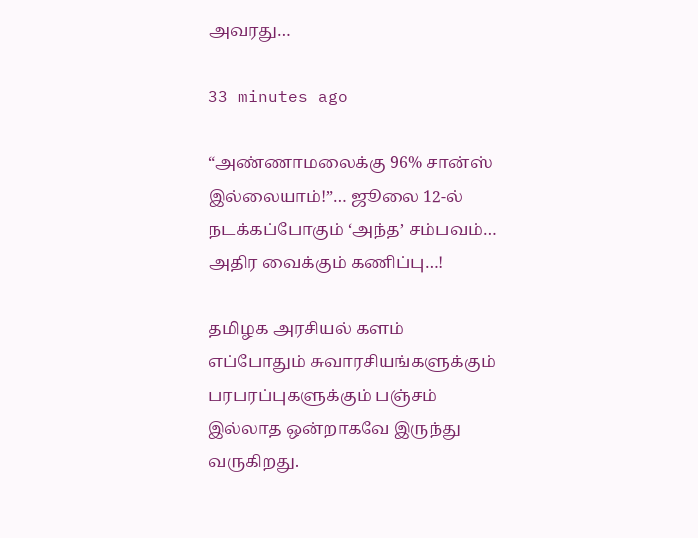அவரது…

33 minutes ago

“அண்ணாமலைக்கு 96% சான்ஸ் இல்லையாம்!”… ஜூலை 12-ல் நடக்கப்போகும் ‘அந்த’ சம்பவம்… அதிர வைக்கும் கணிப்பு…!

தமிழக அரசியல் களம் எப்போதும் சுவாரசியங்களுக்கும் பரபரப்புகளுக்கும் பஞ்சம் இல்லாத ஒன்றாகவே இருந்து வருகிறது.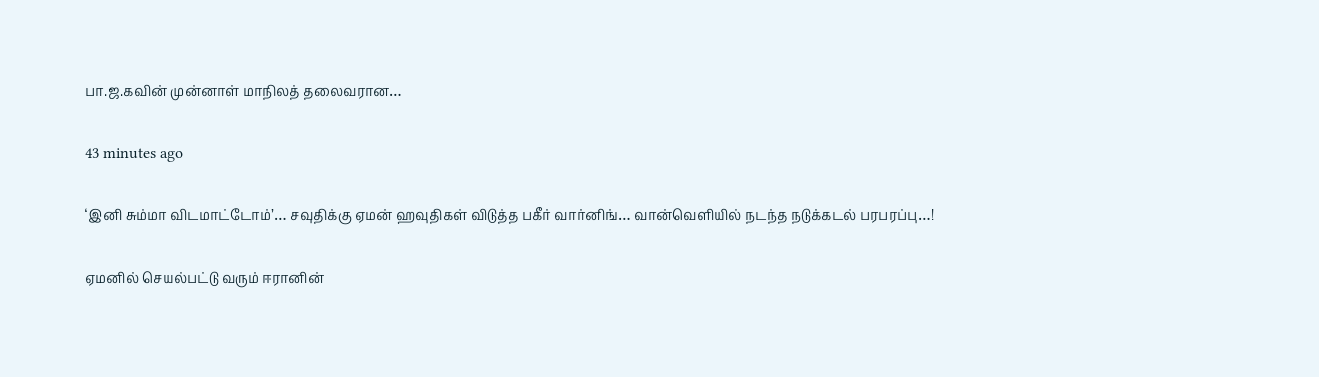பா.ஜ.கவின் முன்னாள் மாநிலத் தலைவரான…

43 minutes ago

‘இனி சும்மா விடமாட்டோம்’… சவுதிக்கு ஏமன் ஹவுதிகள் விடுத்த பகீர் வார்னிங்… வான்வெளியில் நடந்த நடுக்கடல் பரபரப்பு…!

ஏமனில் செயல்பட்டு வரும் ஈரானின்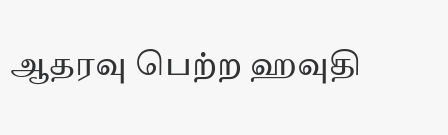ஆதரவு பெற்ற ஹவுதி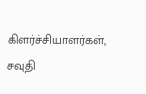கிளர்ச்சியாளர்கள், சவுதி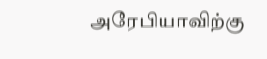அரேபியாவிற்கு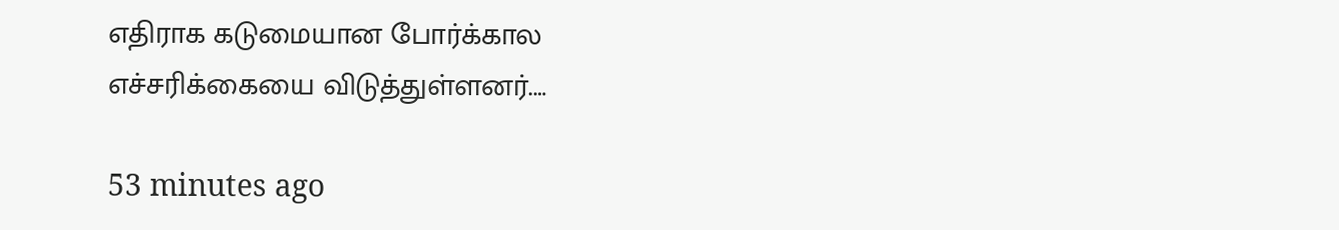எதிராக கடுமையான போர்க்கால எச்சரிக்கையை விடுத்துள்ளனர்.…

53 minutes ago